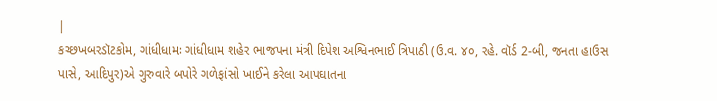|
કચ્છખબરડૉટકોમ, ગાંધીધામઃ ગાંધીધામ શહેર ભાજપના મંત્રી દિપેશ અશ્વિનભાઈ ત્રિપાઠી (ઉ.વ. ૪૦, રહે. વૉર્ડ 2-બી, જનતા હાઉસ પાસે, આદિપુર)એ ગુરુવારે બપોરે ગળેફાંસો ખાઈને કરેલા આપઘાતના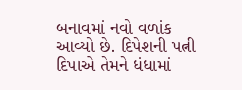બનાવમાં નવો વળાંક આવ્યો છે. દિપેશની પત્ની દિપાએ તેમને ધંધામાં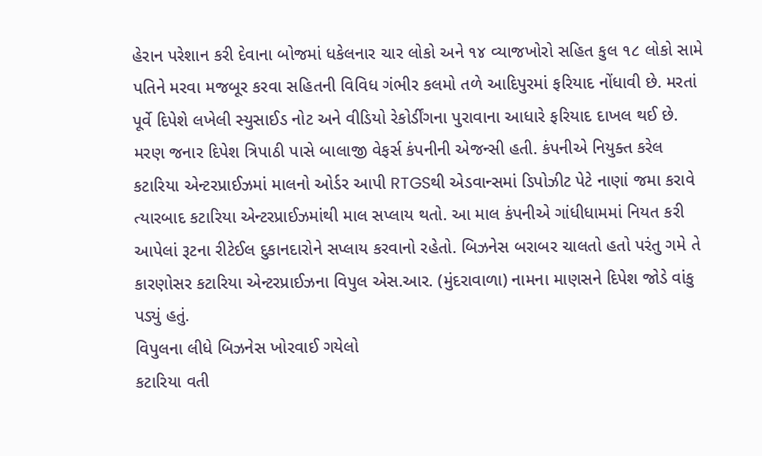હેરાન પરેશાન કરી દેવાના બોજમાં ધકેલનાર ચાર લોકો અને ૧૪ વ્યાજખોરો સહિત કુલ ૧૮ લોકો સામે પતિને મરવા મજબૂર કરવા સહિતની વિવિધ ગંભીર કલમો તળે આદિપુરમાં ફરિયાદ નોંધાવી છે. મરતાં પૂર્વે દિપેશે લખેલી સ્યુસાઈડ નોટ અને વીડિયો રેકોર્ડીંગના પુરાવાના આધારે ફરિયાદ દાખલ થઈ છે.
મરણ જનાર દિપેશ ત્રિપાઠી પાસે બાલાજી વેફર્સ કંપનીની એજન્સી હતી. કંપનીએ નિયુક્ત કરેલ કટારિયા એન્ટરપ્રાઈઝમાં માલનો ઓર્ડર આપી RTGSથી એડવાન્સમાં ડિપોઝીટ પેટે નાણાં જમા કરાવે ત્યારબાદ કટારિયા એન્ટરપ્રાઈઝમાંથી માલ સપ્લાય થતો. આ માલ કંપનીએ ગાંધીધામમાં નિયત કરી આપેલાં રૂટના રીટેઈલ દુકાનદારોને સપ્લાય કરવાનો રહેતો. બિઝનેસ બરાબર ચાલતો હતો પરંતુ ગમે તે કારણોસર કટારિયા એન્ટરપ્રાઈઝના વિપુલ એસ.આર. (મુંદરાવાળા) નામના માણસને દિપેશ જોડે વાંકુ પડ્યું હતું.
વિપુલના લીધે બિઝનેસ ખોરવાઈ ગયેલો
કટારિયા વતી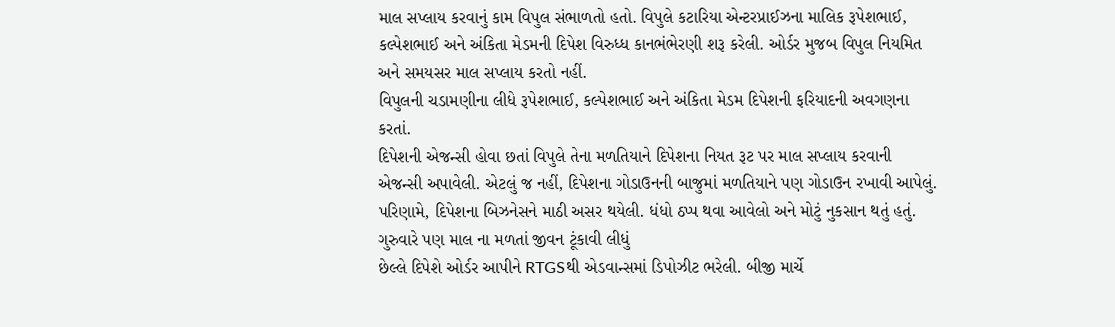માલ સપ્લાય કરવાનું કામ વિપુલ સંભાળતો હતો. વિપુલે કટારિયા એન્ટરપ્રાઈઝના માલિક રૂપેશભાઈ, કલ્પેશભાઈ અને અંકિતા મેડમની દિપેશ વિરુધ્ધ કાનભંભેરણી શરૂ કરેલી. ઓર્ડર મુજબ વિપુલ નિયમિત અને સમયસર માલ સપ્લાય કરતો નહીં.
વિપુલની ચડામણીના લીધે રૂપેશભાઈ, કલ્પેશભાઈ અને અંકિતા મેડમ દિપેશની ફરિયાદની અવગણના કરતાં.
દિપેશની એજન્સી હોવા છતાં વિપુલે તેના મળતિયાને દિપેશના નિયત રૂટ પર માલ સપ્લાય કરવાની એજન્સી અપાવેલી. એટલું જ નહીં, દિપેશના ગોડાઉનની બાજુમાં મળતિયાને પણ ગોડાઉન રખાવી આપેલું. પરિણામે, દિપેશના બિઝનેસને માઠી અસર થયેલી. ધંધો ઠપ્પ થવા આવેલો અને મોટું નુકસાન થતું હતું.
ગુરુવારે પણ માલ ના મળતાં જીવન ટૂંકાવી લીધું
છેલ્લે દિપેશે ઓર્ડર આપીને RTGSથી એડવાન્સમાં ડિપોઝીટ ભરેલી. બીજી માર્ચે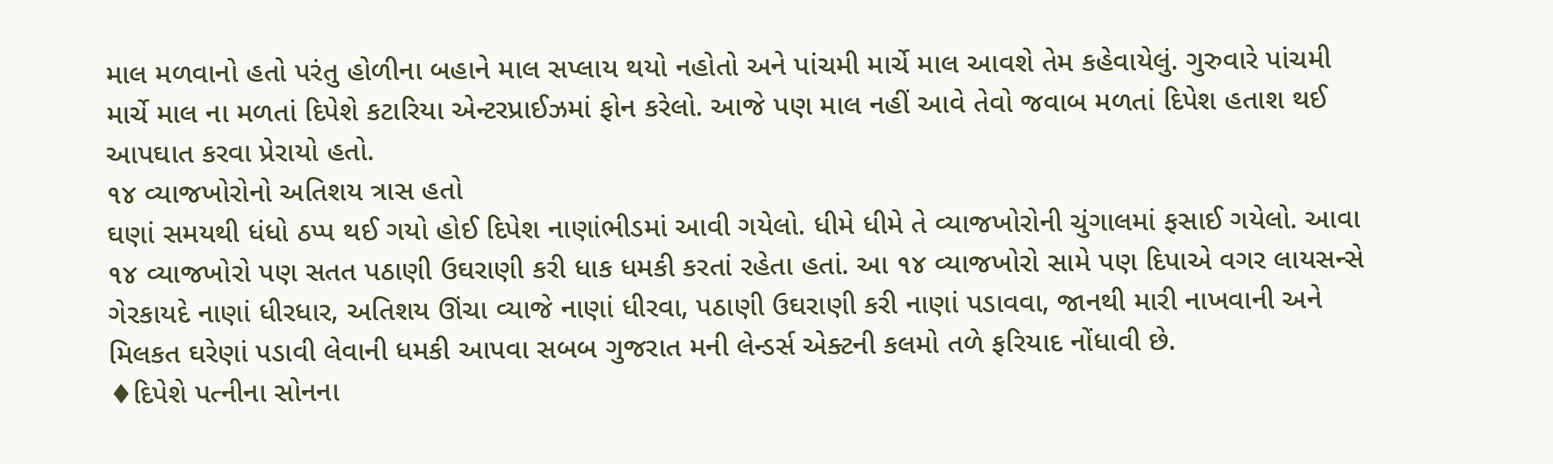માલ મળવાનો હતો પરંતુ હોળીના બહાને માલ સપ્લાય થયો નહોતો અને પાંચમી માર્ચે માલ આવશે તેમ કહેવાયેલું. ગુરુવારે પાંચમી માર્ચે માલ ના મળતાં દિપેશે કટારિયા એન્ટરપ્રાઈઝમાં ફોન કરેલો. આજે પણ માલ નહીં આવે તેવો જવાબ મળતાં દિપેશ હતાશ થઈ આપઘાત કરવા પ્રેરાયો હતો.
૧૪ વ્યાજખોરોનો અતિશય ત્રાસ હતો
ઘણાં સમયથી ધંધો ઠપ્પ થઈ ગયો હોઈ દિપેશ નાણાંભીડમાં આવી ગયેલો. ધીમે ધીમે તે વ્યાજખોરોની ચુંગાલમાં ફસાઈ ગયેલો. આવા ૧૪ વ્યાજખોરો પણ સતત પઠાણી ઉઘરાણી કરી ધાક ધમકી કરતાં રહેતા હતાં. આ ૧૪ વ્યાજખોરો સામે પણ દિપાએ વગર લાયસન્સે ગેરકાયદે નાણાં ધીરધાર, અતિશય ઊંચા વ્યાજે નાણાં ધીરવા, પઠાણી ઉઘરાણી કરી નાણાં પડાવવા, જાનથી મારી નાખવાની અને મિલકત ઘરેણાં પડાવી લેવાની ધમકી આપવા સબબ ગુજરાત મની લેન્ડર્સ એક્ટની કલમો તળે ફરિયાદ નોંધાવી છે.
♦દિપેશે પત્નીના સોનના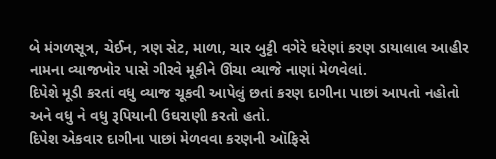બે મંગળસૂત્ર, ચેઈન, ત્રણ સેટ, માળા, ચાર બુટ્ટી વગેરે ઘરેણાં કરણ ડાયાલાલ આહીર નામના વ્યાજખોર પાસે ગીરવે મૂકીને ઊંચા વ્યાજે નાણાં મેળવેલાં.
દિપેશે મૂડી કરતાં વધુ વ્યાજ ચૂકવી આપેલું છતાં કરણ દાગીના પાછાં આપતો નહોતો અને વધુ ને વધુ રૂપિયાની ઉઘરાણી કરતો હતો.
દિપેશ એકવાર દાગીના પાછાં મેળવવા કરણની ઑફિસે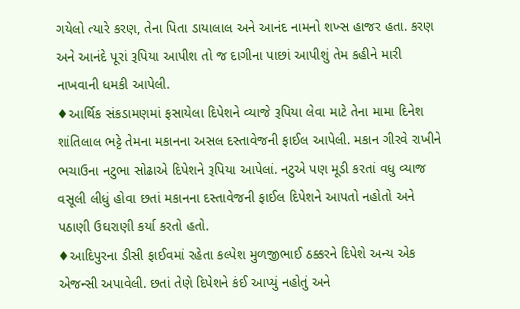ગયેલો ત્યારે કરણ, તેના પિતા ડાયાલાલ અને આનંદ નામનો શખ્સ હાજર હતા. કરણ અને આનંદે પૂરાં રૂપિયા આપીશ તો જ દાગીના પાછાં આપીશું તેમ કહીને મારી નાખવાની ધમકી આપેલી.
♦આર્થિક સંકડામણમાં ફસાયેલા દિપેશને વ્યાજે રૂપિયા લેવા માટે તેના મામા દિનેશ શાંતિલાલ ભટ્ટે તેમના મકાનના અસલ દસ્તાવેજની ફાઈલ આપેલી. મકાન ગીરવે રાખીને ભચાઉના નટુભા સોઢાએ દિપેશને રૂપિયા આપેલાં. નટુએ પણ મૂડી કરતાં વધુ વ્યાજ વસૂલી લીધું હોવા છતાં મકાનના દસ્તાવેજની ફાઈલ દિપેશને આપતો નહોતો અને પઠાણી ઉઘરાણી કર્યા કરતો હતો.
♦આદિપુરના ડીસી ફાઈવમાં રહેતા કલ્પેશ મુળજીભાઈ ઠક્કરને દિપેશે અન્ય એક એજન્સી અપાવેલી. છતાં તેણે દિપેશને કંઈ આપ્યું નહોતું અને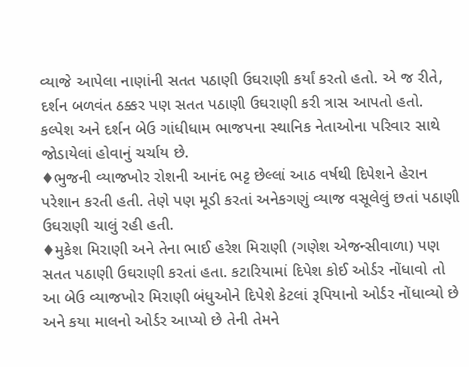વ્યાજે આપેલા નાણાંની સતત પઠાણી ઉઘરાણી કર્યાં કરતો હતો. એ જ રીતે, દર્શન બળવંત ઠક્કર પણ સતત પઠાણી ઉઘરાણી કરી ત્રાસ આપતો હતો.
કલ્પેશ અને દર્શન બેઉ ગાંધીધામ ભાજપના સ્થાનિક નેતાઓના પરિવાર સાથે જોડાયેલાં હોવાનું ચર્ચાય છે.
♦ભુજની વ્યાજખોર રોશની આનંદ ભટ્ટ છેલ્લાં આઠ વર્ષથી દિપેશને હેરાન પરેશાન કરતી હતી. તેણે પણ મૂડી કરતાં અનેકગણું વ્યાજ વસૂલેલું છતાં પઠાણી ઉઘરાણી ચાલું રહી હતી.
♦મુકેશ મિરાણી અને તેના ભાઈ હરેશ મિરાણી (ગણેશ એજન્સીવાળા) પણ સતત પઠાણી ઉઘરાણી કરતાં હતા. કટારિયામાં દિપેશ કોઈ ઓર્ડર નોંધાવો તો આ બેઉ વ્યાજખોર મિરાણી બંધુઓને દિપેશે કેટલાં રૂપિયાનો ઓર્ડર નોંધાવ્યો છે અને કયા માલનો ઓર્ડર આપ્યો છે તેની તેમને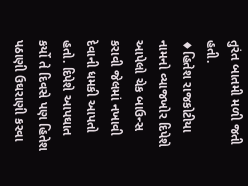તુરંત બાતમી મળી જતી હતી.
♦હિતેશ રાજકોટીયા નામનો વ્યાજખોર દિપેશે આપેલો ચેક બાઉન્સ કરાવી જેલમાં નખાવી દેવાની ધમકી આપતો હતો. દિપેશે આપઘાત કર્યો તે દિવસે પણ હિતેશ પઠાણી ઉઘરાણી કરવા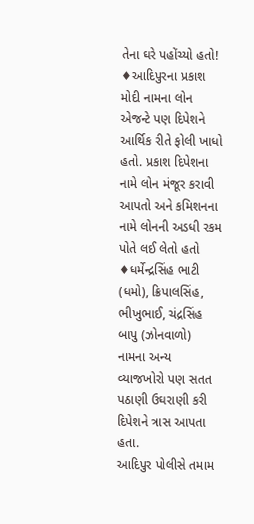તેના ઘરે પહોંચ્યો હતો!
♦આદિપુરના પ્રકાશ મોદી નામના લોન એજન્ટે પણ દિપેશને આર્થિક રીતે ફોલી ખાધો હતો. પ્રકાશ દિપેશના નામે લોન મંજૂર કરાવી આપતો અને કમિશનના નામે લોનની અડધી રકમ પોતે લઈ લેતો હતો
♦ધર્મેન્દ્રસિંહ ભાટી (ધમો), ક્રિપાલસિંહ, ભીખુભાઈ, ચંદ્રસિંહ બાપુ (ઝોનવાળો) નામના અન્ય વ્યાજખોરો પણ સતત પઠાણી ઉઘરાણી કરી દિપેશને ત્રાસ આપતા હતા.
આદિપુર પોલીસે તમામ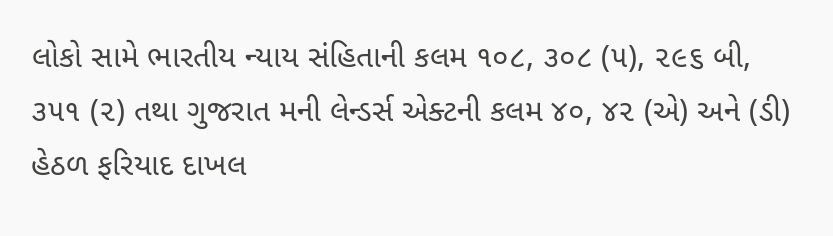લોકો સામે ભારતીય ન્યાય સંહિતાની કલમ ૧૦૮, ૩૦૮ (૫), ૨૯૬ બી, ૩૫૧ (૨) તથા ગુજરાત મની લેન્ડર્સ એક્ટની કલમ ૪૦, ૪૨ (એ) અને (ડી) હેઠળ ફરિયાદ દાખલ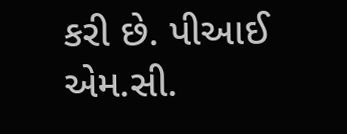કરી છે. પીઆઈ એમ.સી.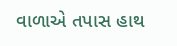વાળાએ તપાસ હાથ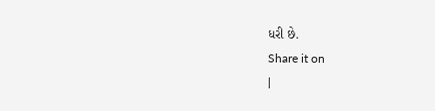ધરી છે.
Share it on
|